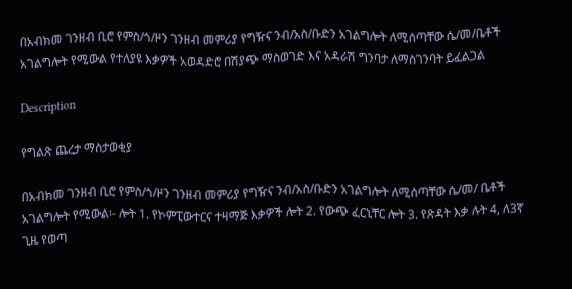በአብክመ ገንዘብ ቢሮ የምስ/ጎ/ዞን ገንዘብ መምሪያ የግዥና ንብ/አስ/ቡድን አገልግሎት ለሚሰጣቸው ሴ/መ/ቤቶች አገልግሎት የሚውል የተለያዩ እቃዎች አወዳድሮ በሽያጭ ማስወገድ እና አዳራሽ ግንባታ ለማስገንባት ይፈልጋል

Description

የግልጽ ጨረታ ማስታወቂያ

በአብክመ ገንዘብ ቢሮ የምስ/ጎ/ዞን ገንዘብ መምሪያ የግዥና ንብ/አስ/ቡድን አገልግሎት ለሚሰጣቸው ሴ/መ/ ቤቶች አገልግሎት የሚውል፡- ሎት 1. የኮምፒውተርና ተዛማጅ እቃዎች ሎት 2. የውጭ ፈርኒቸር ሎት 3. የጽዳት እቃ ሉት 4, ለ3ኛ ጊዜ የወጣ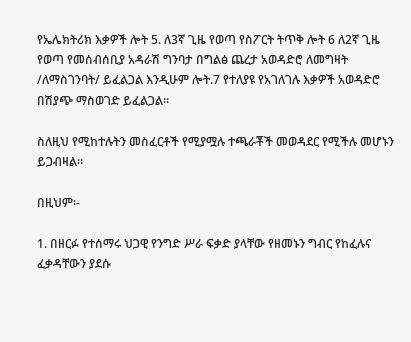የኤሌክትሪክ እቃዎች ሎት 5. ለ3ኛ ጊዜ የወጣ የስፖርት ትጥቅ ሎት 6 ለ2ኛ ጊዜ የወጣ የመሰብሰቢያ አዳራሽ ግንባታ በግልፅ ጨረታ አወዳድሮ ለመግዛት /ለማስገንባት/ ይፈልጋል እንዲሁም ሎት.7 የተለያዩ የአገለገሉ እቃዎች አወዳድሮ በሽያጭ ማስወገድ ይፈልጋል።

ስለዚህ የሚከተሉትን መስፈርቶች የሚያሟሉ ተጫራቾች መወዳደር የሚችሉ መሆኑን ይጋብዛል።

በዚህም፡-

1. በዘርፉ የተሰማሩ ህጋዊ የንግድ ሥራ ፍቃድ ያላቸው የዘመኑን ግብር የከፈሉና ፈቃዳቸውን ያደሱ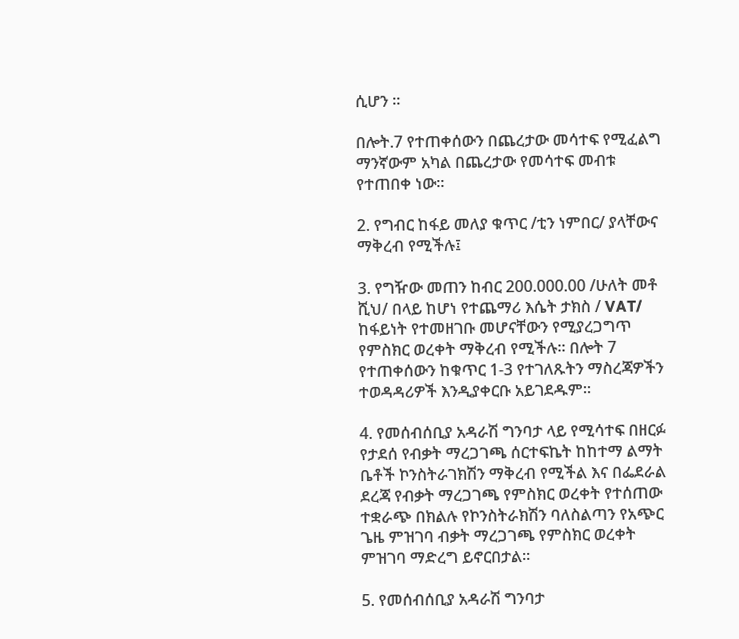ሲሆን ።

በሎት.7 የተጠቀሰውን በጨረታው መሳተፍ የሚፈልግ ማንኛውም አካል በጨረታው የመሳተፍ መብቱ የተጠበቀ ነው።

2. የግብር ከፋይ መለያ ቁጥር /ቲን ነምበር/ ያላቸውና ማቅረብ የሚችሉ፤

3. የግዥው መጠን ከብር 200.000.00 /ሁለት መቶ ሺህ/ በላይ ከሆነ የተጨማሪ እሴት ታክስ / VAT/ ከፋይነት የተመዘገቡ መሆናቸውን የሚያረጋግጥ የምስክር ወረቀት ማቅረብ የሚችሉ። በሎት 7 የተጠቀሰውን ከቁጥር 1-3 የተገለጹትን ማስረጃዎችን ተወዳዳሪዎች እንዲያቀርቡ አይገደዱም።

4. የመሰብሰቢያ አዳራሽ ግንባታ ላይ የሚሳተፍ በዘርፉ የታደሰ የብቃት ማረጋገጫ ሰርተፍኬት ከከተማ ልማት ቤቶች ኮንስትራገክሽን ማቅረብ የሚችል እና በፌደራል ደረጃ የብቃት ማረጋገጫ የምስክር ወረቀት የተሰጠው ተቋራጭ በክልሉ የኮንስትራክሽን ባለስልጣን የአጭር ጌዜ ምዝገባ ብቃት ማረጋገጫ የምስክር ወረቀት ምዝገባ ማድረግ ይኖርበታል።

5. የመሰብሰቢያ አዳራሽ ግንባታ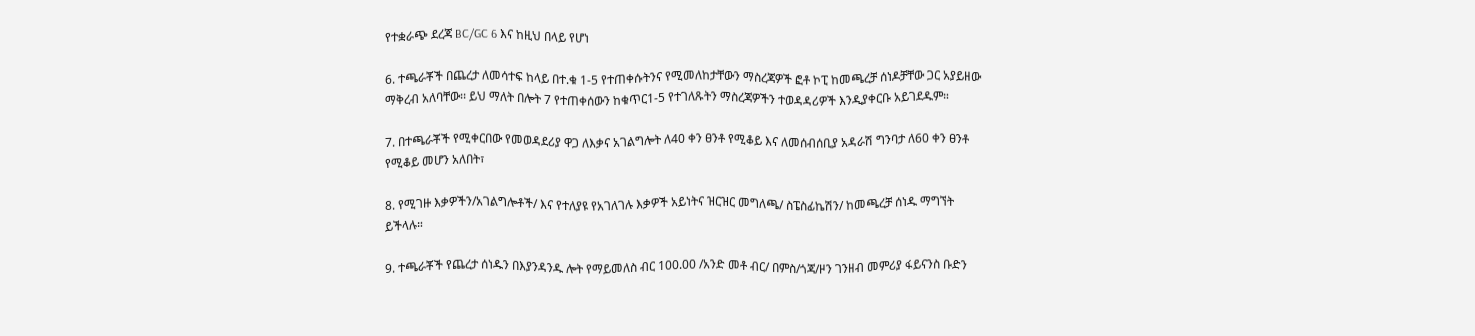የተቋራጭ ደረጃ BC/GC 6 እና ከዚህ በላይ የሆነ

6. ተጫራቾች በጨረታ ለመሳተፍ ከላይ በተ.ቁ 1-5 የተጠቀሱትንና የሚመለከታቸውን ማስረጃዎች ፎቶ ኮፒ ከመጫረቻ ሰነዶቻቸው ጋር አያይዘው ማቅረብ አለባቸው፡፡ ይህ ማለት በሎት 7 የተጠቀሰውን ከቁጥር1-5 የተገለጹትን ማስረጃዎችን ተወዳዳሪዎች እንዲያቀርቡ አይገደዱም።

7. በተጫራቾች የሚቀርበው የመወዳደሪያ ዋጋ ለእቃና አገልግሎት ለ40 ቀን ፀንቶ የሚቆይ እና ለመሰብሰቢያ አዳራሽ ግንባታ ለ60 ቀን ፀንቶ የሚቆይ መሆን አለበት፣

8. የሚገዙ እቃዎችን/አገልግሎቶች/ እና የተለያዩ የአገለገሉ እቃዎች አይነትና ዝርዝር መግለጫ/ ስፔስፊኬሽን/ ከመጫረቻ ሰነዱ ማግኘት ይችላሉ።

9. ተጫራቾች የጨረታ ሰነዱን በእያንዳንዱ ሎት የማይመለስ ብር 100.00 /አንድ መቶ ብር/ በምስ/ጎጃ/ዞን ገንዘብ መምሪያ ፋይናንስ ቡድን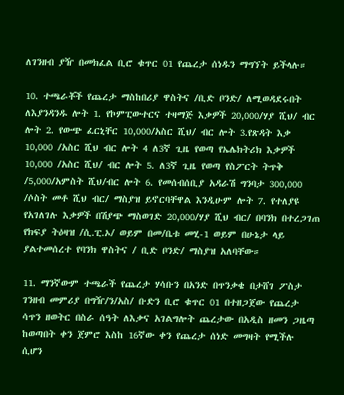ለገንዘብ ያዥ በመክፈል ቢሮ ቁጥር 01 የጨረታ ሰነዱን ማግኘት ይችላሉ።

10. ተጫራቾች የጨረታ ማስከበሪያ ዋስትና /ቢድ ቦንድ/ ለሚወዳደሩበት ለእያንዳንዱ ሎት 1. የኮምፒውተርና ተዛማጅ እቃዎች 20,000/ሃያ ሺህ/ ብር ሎት 2. የውጭ ፈርኒቸር 10,000/አስር ሺህ/ ብር ሎት 3.የጽዳት እቃ 10,000 /አስር ሺህ ብር ሎት 4 ለ3ኛ ጊዜ የወጣ የኤሌክትሪክ እቃዎች 10,000 /አስር ሺህ/ ብር ሎት 5. ለ3ኛ ጊዜ የወጣ የስፖርት ትጥቅ /5,000/አምስት ሺህ/ብር ሎት 6. የመሰብሰቢያ አዳራሽ ግንባታ 300,000 /ሶስት መቶ ሺህ ብር/ ማስያዝ ይኖርባቸዋል እንዲሁም ሎት 7. የተለያዩ የአገለገሉ እቃዎች በሽያጭ ማስወገድ 20,000/ሃያ ሺህ ብር/ በባንክ በተረጋገጠ የክፍያ ትዕዛዝ /ሲ.ፒ.ኦ/ ወይም በመ/ቤቱ መሂ-1 ወይም በሁኔታ ላይ ያልተመሰረተ የባንክ ዋስትና / ቢድ ቦንድ/ ማስያዝ አለባቸው።

11. ማንኛውም ተጫራች የጨረታ ሃሳቡን በአንድ በጥንቃቄ በታሸገ ፖስታ ገንዘብ መምሪያ በግዥ/ን/አስ/ ቡድን ቢሮ ቁጥር 01 በተዘጋጀው የጨረታ ሳጥን ዘወትር በስራ ሰዓት ለእቃና አገልግሎት ጨረታው በአዲስ ዘመን ጋዜጣ ከወጣበት ቀን ጀምሮ እስከ 16ኛው ቀን የጨረታ ሰነድ መግዛት የሚችሉ ሲሆን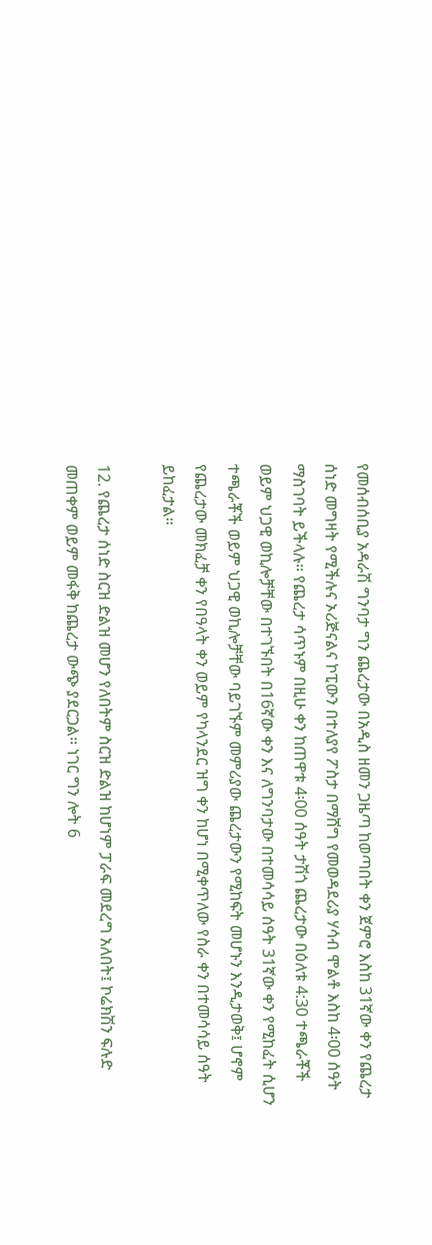የመሰብሰቢያ አዳራሽ ግንባታ ግን ጨረታው በአዲስ ዘመን ጋዜጣ ከወጣበት ቀን ጀምሮ እስከ 31ኛው ቀን የጨረታ ሰነድ መግዛት የሚችሉና ኦሪጅናልና ኮፒውን በተለያየ ፖስታ በማሸግ የመወዳደሪያ ሃሳብ ሞልቶ እስከ 4፡00 ሰዓት ማስገባት ይችላሉ፡፡ የጨረታ ሳጥኑም በዚሁ ቀን ከጠዋቱ 4፡00 ሰዓት ታሽጎ ጨረታው በዕለቱ 4:30 ተጫራቾች ወይም ህጋዊ ወኪሎቻቸው በተገኙበት በ16ኛው ቀን እና ለግንባታው በተመሳሳይ ሰዓት 31ኛው ቀን የሚከፈት ሲሆን ተጫራቾች ወይም ህጋዊ ወኪሎቻቸው ባይገኙም መምሪያው ጨረታውን የሚከፍት መሆኑን እንዲታወቅ፤ ሆኖም የጨረታው መክፈቻ ቀን የበዓላት ቀን ወይም የካላንደር ዝግ ቀን ከሆነ በሚቀጥለው የስራ ቀን በተመሳሳይ ሰዓት ይከፈታል።

12. የጨረታ ሰነድ ስርዝ ድልዝ መሆን የለበትም ስርዝ ድልዝ ከሆነም ፓራፍ መደረግ አለበት፤ ኮሬክሽን ፍሉድ መጠቀም ወይም መፋቅ ከጨረታ ውጭ ያደርጋል፡፡ ነገር ግን ሎት 6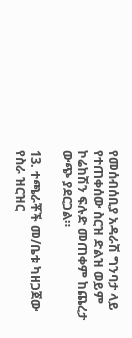የመሰብሰቢያ አዳራሽ ግንባታ ላይ የተጠቀሰው ስርዝ ድልዝ ወይም ኮሬከሽን ፍሉድ መጠቀም ከጨረታ ውጭ ያደርጋል።

13. ተጫራቾች መ/ቤቱ ካዘጋጀው የስራ ዝርዝር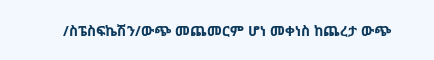/ስፔስፍኬሽን/ውጭ መጨመርም ሆነ መቀነስ ከጨረታ ውጭ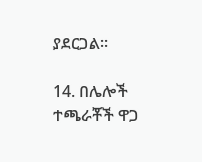ያደርጋል።

14. በሌሎች ተጫራቾች ዋጋ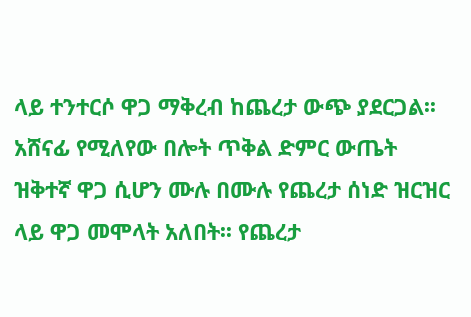ላይ ተንተርሶ ዋጋ ማቅረብ ከጨረታ ውጭ ያደርጋል፡፡ አሸናፊ የሚለየው በሎት ጥቅል ድምር ውጤት ዝቅተኛ ዋጋ ሲሆን ሙሉ በሙሉ የጨረታ ሰነድ ዝርዝር ላይ ዋጋ መሞላት አለበት፡፡ የጨረታ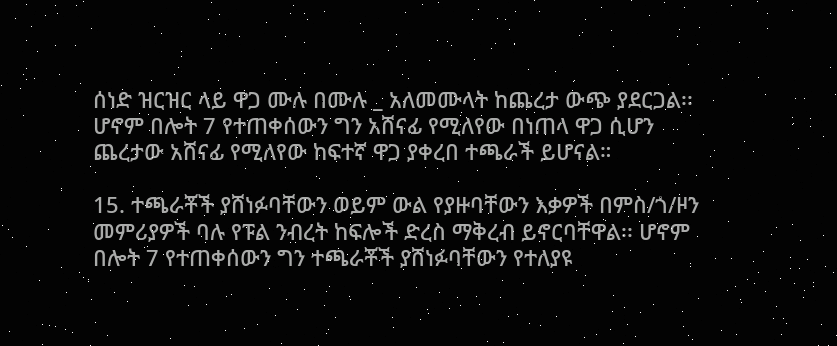ሰነድ ዝርዝር ላይ ዋጋ ሙሉ በሙሉ _ አለመሙላት ከጨረታ ውጭ ያደርጋል፡፡ ሆኖም በሎት 7 የተጠቀሰውን ግን አሸናፊ የሚለየው በነጠላ ዋጋ ሲሆን ጨረታው አሸናፊ የሚለየው ከፍተኛ ዋጋ ያቀረበ ተጫራች ይሆናል።

15. ተጫራቾች ያሸነፉባቸውን ወይም ውል የያዙባቸውን እቃዎች በምስ/ጎ/ዞን መምሪያዎች ባሉ የፑል ንብረት ከፍሎች ድረስ ማቅረብ ይኖርባቸዋል፡፡ ሆኖም በሎት 7 የተጠቀሰውን ግን ተጫራቾች ያሸነፉባቸውን የተለያዩ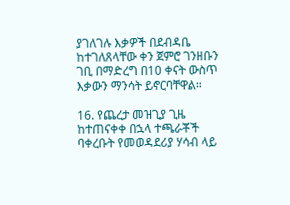ያገለገሉ እቃዎች በደብዳቤ ከተገለጸላቸው ቀን ጀምሮ ገንዘቡን ገቢ በማድረግ በ10 ቀናት ውስጥ እቃውን ማንሳት ይኖርባቸዋል።

16. የጨረታ መዝጊያ ጊዜ ከተጠናቀቀ በኋላ ተጫራቾች ባቀረቡት የመወዳደሪያ ሃሳብ ላይ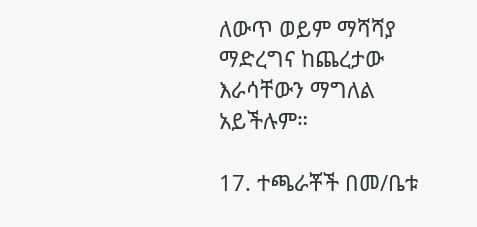ለውጥ ወይም ማሻሻያ ማድረግና ከጨረታው እራሳቸውን ማግለል አይችሉም።

17. ተጫራቾች በመ/ቤቱ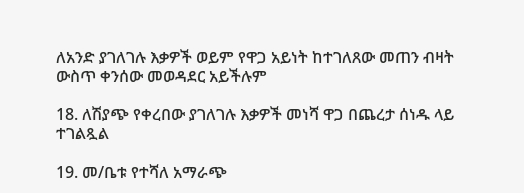ለአንድ ያገለገሉ እቃዎች ወይም የዋጋ አይነት ከተገለጸው መጠን ብዛት ውስጥ ቀንሰው መወዳደር አይችሉም

18. ለሽያጭ የቀረበው ያገለገሉ እቃዎች መነሻ ዋጋ በጨረታ ሰነዱ ላይ ተገልጿል

19. መ/ቤቱ የተሻለ አማራጭ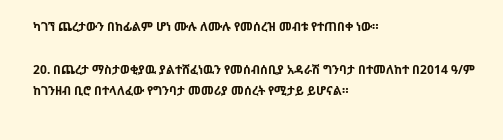ካገኘ ጨረታውን በከፊልም ሆነ ሙሉ ለሙሉ የመሰረዝ መብቱ የተጠበቀ ነው።

20. በጨረታ ማስታወቂያዉ ያልተሸፈነዉን የመሰብሰቢያ አዳራሽ ግንባታ በተመለከተ በ2014 ዓ/ም ከገንዘብ ቢሮ በተላለፈው የግንባታ መመሪያ መሰረት የሚታይ ይሆናል።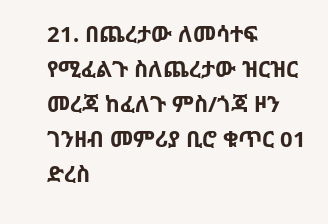21. በጨረታው ለመሳተፍ የሚፈልጉ ስለጨረታው ዝርዝር መረጃ ከፈለጉ ምስ/ጎጃ ዞን ገንዘብ መምሪያ ቢሮ ቁጥር 01 ድረስ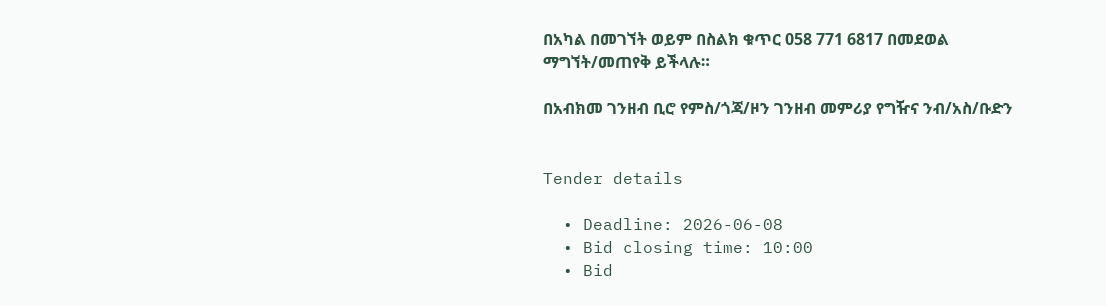በአካል በመገኘት ወይም በስልክ ቁጥር 058 771 6817 በመደወል ማግኘት/መጠየቅ ይችላሉ።

በአብክመ ገንዘብ ቢሮ የምስ/ጎጃ/ዞን ገንዘብ መምሪያ የግዥና ንብ/አስ/ቡድን


Tender details

  • Deadline: 2026-06-08
  • Bid closing time: 10:00
  • Bid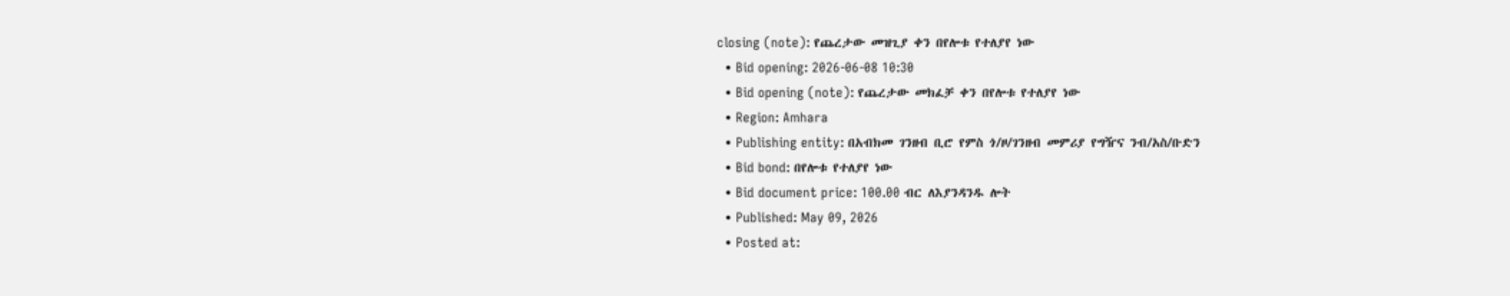closing (note): የጨረታው መዝጊያ ቀን በየሎቱ የተለያየ ነው
  • Bid opening: 2026-06-08 10:30
  • Bid opening (note): የጨረታው መክፈቻ ቀን በየሎቱ የተለያየ ነው
  • Region: Amhara
  • Publishing entity: በአብክመ ገንዘብ ቢሮ የምስ ጎ/ዞ/ገንዘብ መምሪያ የግዥና ንብ/አስ/ቡድን
  • Bid bond: በየሎቱ የተለያየ ነው
  • Bid document price: 100.00 ብር ለእያንዳንዱ ሎት
  • Published: May 09, 2026
  • Posted at: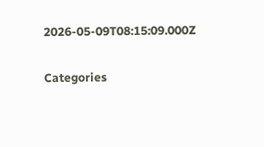2026-05-09T08:15:09.000Z

Categories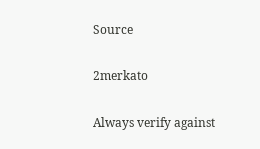Source

2merkato

Always verify against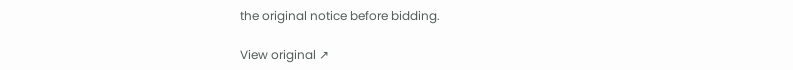the original notice before bidding.

View original ↗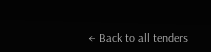← Back to all tenders